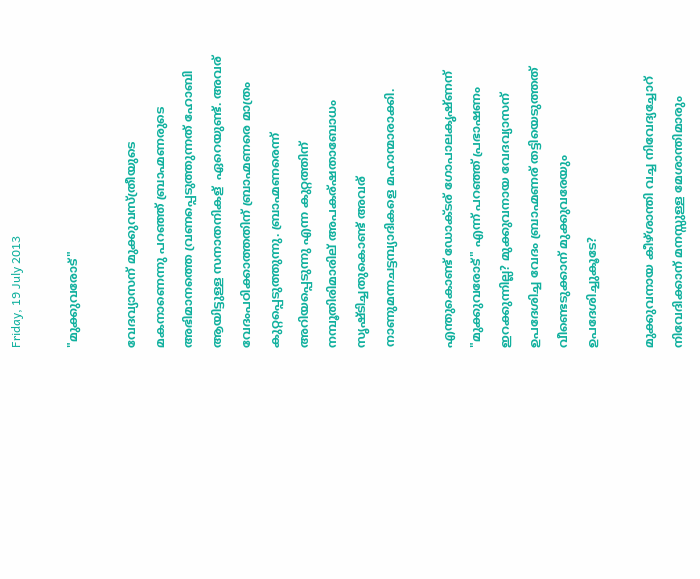Friday, 19 July 2013

"മുക്കുവരോട്"

വേദവ്യാസന് മുക്കുവസ്ത്രീയുടെ മകനാണെന്നു പറഞ്ഞ് ബ്രാഹ്മണരുടെ അഭിമാനത്തെ വ്രണപ്പെടുത്തുന്നത് ഹോബി ആയിട്ടുള്ള സനാതനികള്  ഏറെയുണ്ട്. അവര് വേദംപഠിക്കാത്തതിന് ബ്രാഹ്മണരെ മാത്രം കുറ്റപ്പെടുത്തുന്നു. ബ്രാഹ്മണരെന്ന് അറിയപ്പെടുന്നു എന്ന കുറ്റത്തിന് നമ്പൂതിരിമാരില് അപകര്ഷതാബോധം സൃഷ്ടിച്ചതുകൊണ്ട് അവര്  നാണുമന്നചട്ടമ്പ്യാദികളെ മഹാന്മാരാക്കി.

എന്തുകൊണ്ട് ഡോക്ടര് ഗോപാലകൃഷ്ണന് "മുക്കുവരോട്" എന്ന് പറഞ്ഞ് പ്രഭാഷണം ഇറക്കുന്നില്ല? മുക്കുവനായ വേദവ്യാസന് ഉപദേശിച്ച വേദം ബ്രാഹ്മണര് തട്ടിയെടുത്തത് വീണ്ടെടുക്കാന് മുക്കുവരേയും ഉപദേശിച്ചുകൂടേ?

മുക്കുവനായ കീഴ്ശാന്തി വച്ച നിവേദ്യച്ചോറ് നിവേദിക്കാന് മനസ്സുള്ള മേശാന്തിമാരും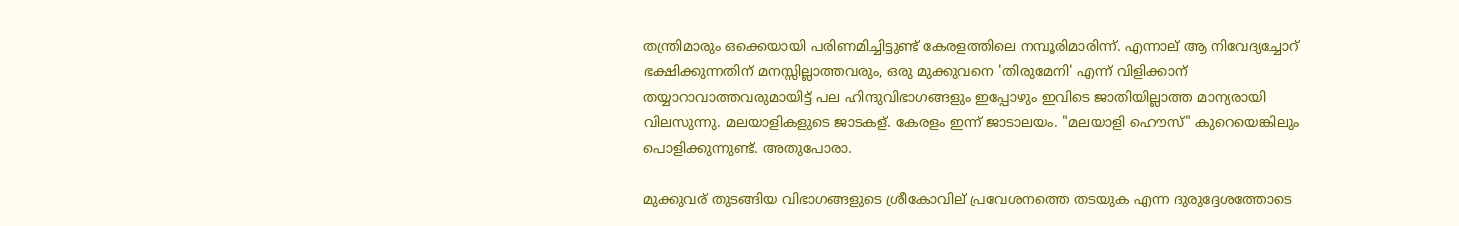തന്ത്രിമാരും ഒക്കെയായി പരിണമിച്ചിട്ടുണ്ട് കേരളത്തിലെ നമ്പൂരിമാരിന്ന്. എന്നാല് ആ നിവേദ്യച്ചോറ് ഭക്ഷിക്കുന്നതിന് മനസ്സില്ലാത്തവരും, ഒരു മുക്കുവനെ 'തിരുമേനി' എന്ന് വിളിക്കാന് തയ്യാറാവാത്തവരുമായിട്ട് പല ഹിന്ദുവിഭാഗങ്ങളും ഇപ്പോഴും ഇവിടെ ജാതിയില്ലാത്ത മാന്യരായി വിലസുന്നു. മലയാളികളുടെ ജാടകള്. കേരളം ഇന്ന് ജാടാലയം. "മലയാളി ഹൌസ്" കുറെയെങ്കിലും പൊളിക്കുന്നുണ്ട്. അതുപോരാ.

മുക്കുവര് തുടങ്ങിയ വിഭാഗങ്ങളുടെ ശ്രീകോവില് പ്രവേശനത്തെ തടയുക എന്ന ദുരുദ്ദേശത്തോടെ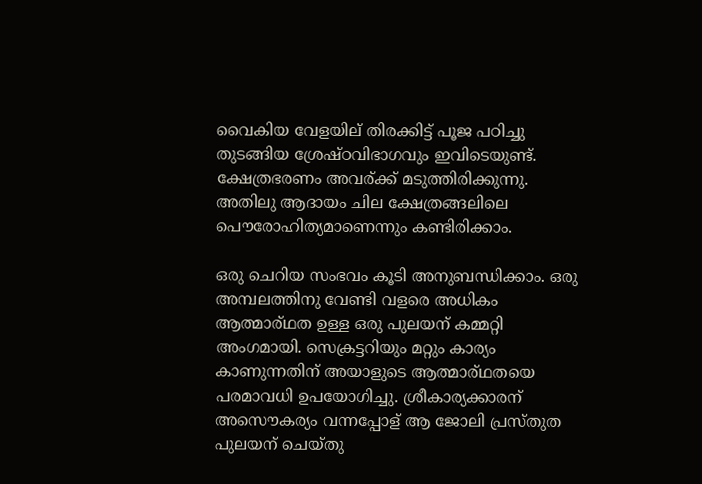വൈകിയ വേളയില് തിരക്കിട്ട് പൂജ പഠിച്ചു തുടങ്ങിയ ശ്രേഷ്ഠവിഭാഗവും ഇവിടെയുണ്ട്. ക്ഷേത്രഭരണം അവര്ക്ക് മടുത്തിരിക്കുന്നു. അതിലു ആദായം ചില ക്ഷേത്രങ്ങലിലെ പൌരോഹിത്യമാണെന്നും കണ്ടിരിക്കാം.

ഒരു ചെറിയ സംഭവം കൂടി അനുബന്ധിക്കാം. ഒരു അമ്പലത്തിനു വേണ്ടി വളരെ അധികം ആത്മാര്ഥത ഉള്ള ഒരു പുലയന് കമ്മറ്റി അംഗമായി. സെക്രട്ടറിയും മറ്റും കാര്യം കാണുന്നതിന് അയാളുടെ ആത്മാര്ഥതയെ പരമാവധി ഉപയോഗിച്ചു. ശ്രീകാര്യക്കാരന് അസൌകര്യം വന്നപ്പോള് ആ ജോലി പ്രസ്തുത പുലയന് ചെയ്തു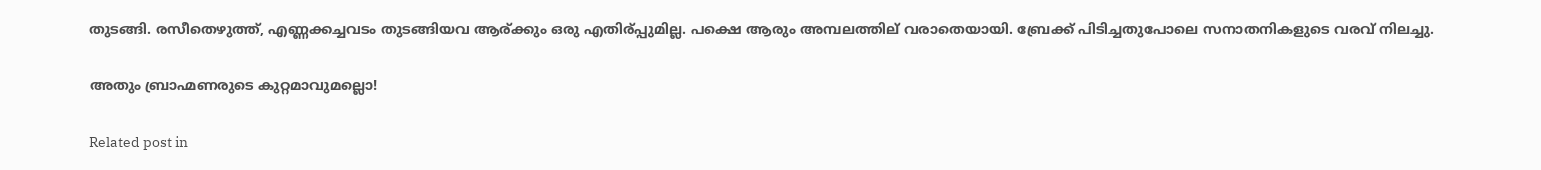തുടങ്ങി. രസീതെഴുത്ത്, എണ്ണക്കച്ചവടം തുടങ്ങിയവ ആര്ക്കും ഒരു എതിര്പ്പുമില്ല. പക്ഷെ ആരും അമ്പലത്തില് വരാതെയായി. ബ്രേക്ക് പിടിച്ചതുപോലെ സനാതനികളുടെ വരവ് നിലച്ചു.

അതും ബ്രാഹ്മണരുടെ കുറ്റമാവുമല്ലൊ!

Related post in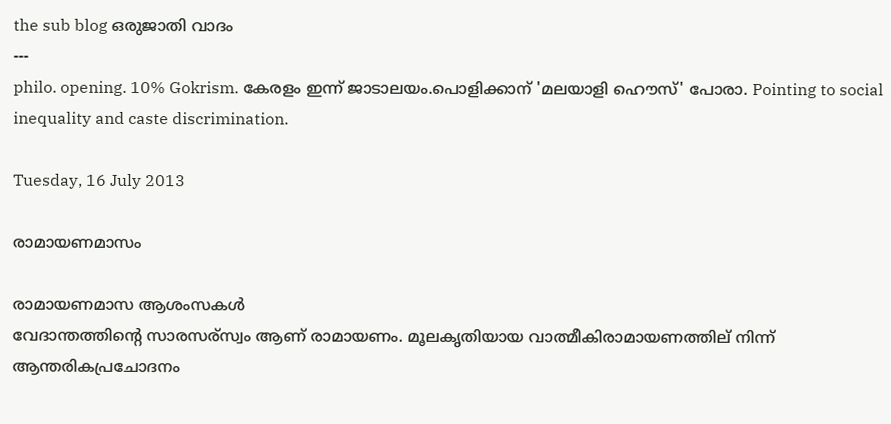the sub blog ഒരുജാതി വാദം
---
philo. opening. 10% Gokrism. കേരളം ഇന്ന് ജാടാലയം.പൊളിക്കാന് 'മലയാളി ഹൌസ്' പോരാ. Pointing to social inequality and caste discrimination.

Tuesday, 16 July 2013

രാമായണമാസം

രാമായണമാസ ആശംസകള്‍
വേദാന്തത്തിന്റെ സാരസര്സ്വം ആണ് രാമായണം. മൂലകൃതിയായ വാത്മീകിരാമായണത്തില് നിന്ന് ആന്തരികപ്രചോദനം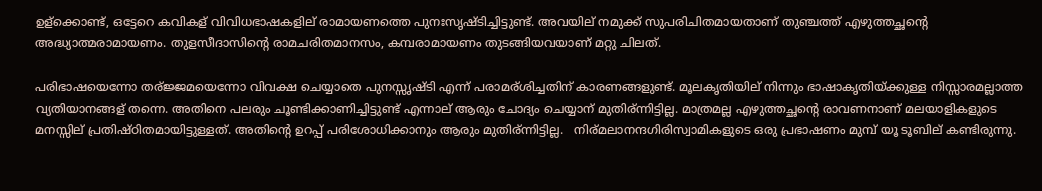ഉള്ക്കൊണ്ട്, ഒട്ടേറെ കവികള് വിവിധഭാഷകളില് രാമായണത്തെ പുനഃസൃഷ്ടിച്ചിട്ടുണ്ട്. അവയില് നമുക്ക് സുപരിചിതമായതാണ് തുഞ്ചത്ത് എഴുത്തച്ഛന്റെ അദ്ധ്യാത്മരാമായണം. തുളസീദാസിന്റെ രാമചരിതമാനസം, കമ്പരാമായണം തുടങ്ങിയവയാണ് മറ്റു ചിലത്.

പരിഭാഷയെന്നോ തര്ജ്ജമയെന്നോ വിവക്ഷ ചെയ്യാതെ പുനസ്സൃഷ്ടി എന്ന് പരാമര്ശിച്ചതിന് കാരണങ്ങളുണ്ട്. മൂലകൃതിയില് നിന്നും ഭാഷാകൃതിയ്ക്കുള്ള നിസ്സാരമല്ലാത്ത വ്യതിയാനങ്ങള് തന്നെ. അതിനെ പലരും ചൂണ്ടിക്കാണിച്ചിട്ടുണ്ട് എന്നാല് ആരും ചോദ്യം ചെയ്യാന് മുതിര്ന്നിട്ടില്ല. മാത്രമല്ല എഴുത്തച്ഛന്റെ രാവണനാണ് മലയാളികളുടെ മനസ്സില് പ്രതിഷ്ഠിതമായിട്ടുള്ളത്. അതിന്റെ ഉറപ്പ് പരിശോധിക്കാനും ആരും മുതിര്ന്നിട്ടില്ല.   നിര്മലാനന്ദഗിരിസ്വാമികളുടെ ഒരു പ്രഭാഷണം മുമ്പ് യൂ ടൂബില് കണ്ടിരുന്നു.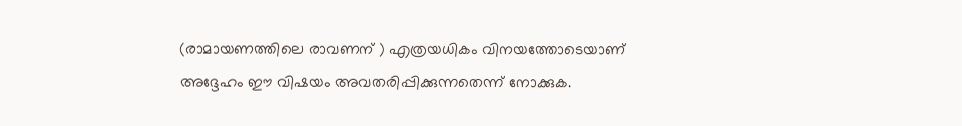(രാമായണത്തിലെ രാവണന് ) എത്രയധികം വിനയത്തോടെയാണ് അദ്ദേഹം ഈ വിഷയം അവതരിപ്പിക്കുന്നതെന്ന് നോക്കുക.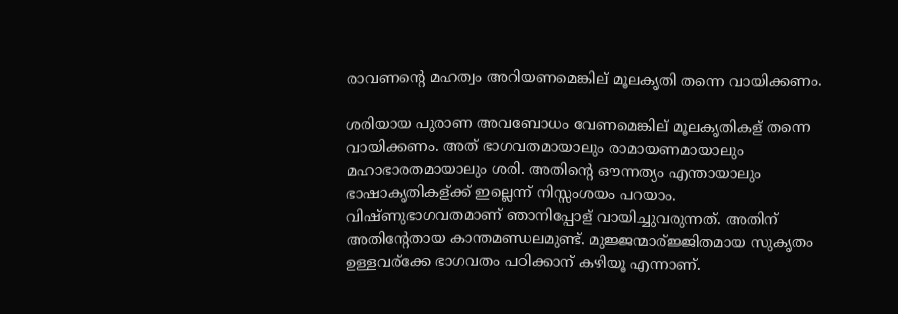രാവണന്റെ മഹത്വം അറിയണമെങ്കില് മൂലകൃതി തന്നെ വായിക്കണം.

ശരിയായ പുരാണ അവബോധം വേണമെങ്കില് മൂലകൃതികള് തന്നെ വായിക്കണം. അത് ഭാഗവതമായാലും രാമായണമായാലും മഹാഭാരതമായാലും ശരി. അതിന്റെ ഔന്നത്യം എന്തായാലും ഭാഷാകൃതികള്ക്ക് ഇല്ലെന്ന് നിസ്സംശയം പറയാം. വിഷ്ണുഭാഗവതമാണ് ഞാനിപ്പോള് വായിച്ചുവരുന്നത്. അതിന് അതിന്റേതായ കാന്തമണ്ഡലമുണ്ട്. മുജ്ജന്മാര്ജ്ജിതമായ സുകൃതം ഉള്ളവര്ക്കേ ഭാഗവതം പഠിക്കാന് കഴിയൂ എന്നാണ്.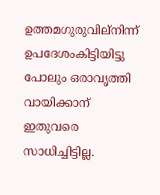ഉത്തമഗുരുവില്നിന്ന് ഉപദേശംകിട്ടിയിട്ടു പോലും ഒരാവൃത്തി വായിക്കാന് ഇതുവരെ സാധിച്ചിട്ടില്ല.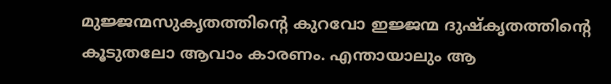മുജ്ജന്മസുകൃതത്തിന്റെ കുറവോ ഇജ്ജന്മ ദുഷ്കൃതത്തിന്റെ കൂടുതലോ ആവാം കാരണം. എന്തായാലും ആ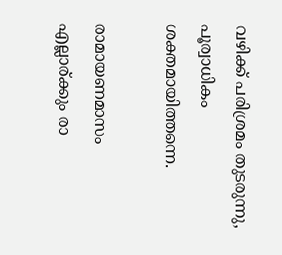വഴിക്ക് പരിശ്രമം തുടരുന്നു, പൂര്വാധികം ശക്തമായിത്തന്നെ.

രാമായണമാസം എല്ലാര്ക്കും രാ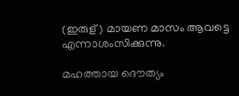(ഇരുള്) മായണ മാസം ആവട്ടെ എന്നാശംസിക്കുന്നു.

മഹത്തായ ദൌത്യം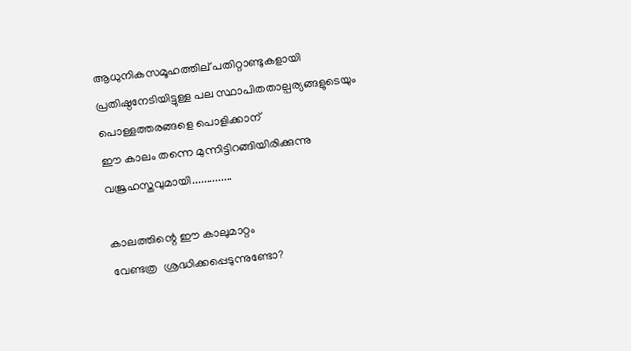ആധുനികസമൂഹത്തില് പതിറ്റാണ്ടുകളായി
പ്രതിഷ്ഠനേടിയിട്ടുള്ള പല സ്ഥാപിതതാല്പര്യങ്ങളുടെയും
പൊള്ളത്തരങ്ങളെ പൊളിക്കാന്
ഈ കാലം തന്നെ മുന്നിട്ടിറങ്ങിയിരിക്കുന്നു
വജ്രഹസ്തവുമായി..............

കാലത്തിന്റെ ഈ കാലുമാറ്റം
വേണ്ടത്ര  ശ്രദ്ധിക്കപ്പെടുന്നുണ്ടോ?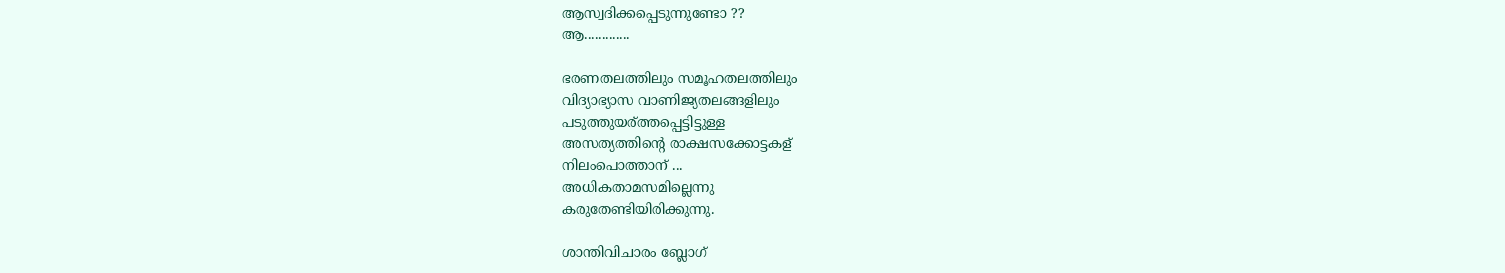ആസ്വദിക്കപ്പെടുന്നുണ്ടോ ??
ആ.............

ഭരണതലത്തിലും സമൂഹതലത്തിലും
വിദ്യാഭ്യാസ വാണിജ്യതലങ്ങളിലും
പടുത്തുയര്ത്തപ്പെട്ടിട്ടുള്ള
അസത്യത്തിന്റെ രാക്ഷസക്കോട്ടകള്
നിലംപൊത്താന് ...
അധികതാമസമില്ലെന്നു
കരുതേണ്ടിയിരിക്കുന്നു.

ശാന്തിവിചാരം ബ്ലോഗ്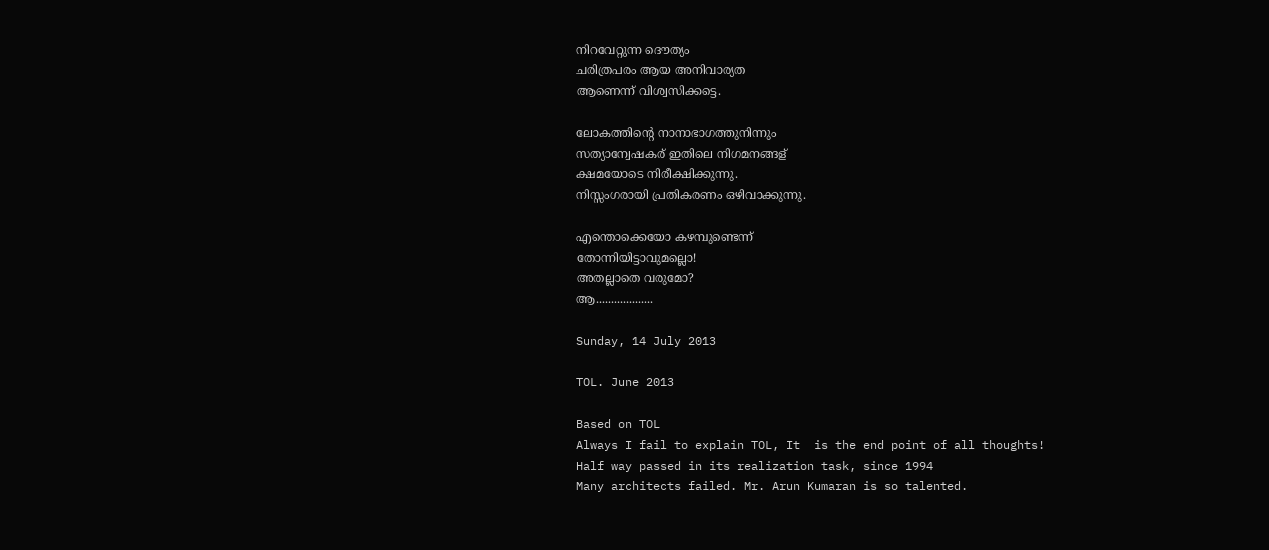നിറവേറ്റുന്ന ദൌത്യം
ചരിത്രപരം ആയ അനിവാര്യത
ആണെന്ന് വിശ്വസിക്കട്ടെ.

ലോകത്തിന്റെ നാനാഭാഗത്തുനിന്നും
സത്യാന്വേഷകര് ഇതിലെ നിഗമനങ്ങള്
ക്ഷമയോടെ നിരീക്ഷിക്കുന്നു.
നിസ്സംഗരായി പ്രതികരണം ഒഴിവാക്കുന്നു.

എന്തൊക്കെയോ കഴമ്പുണ്ടെന്ന്
തോന്നിയിട്ടാവുമല്ലൊ!
അതല്ലാതെ വരുമോ?
ആ...................

Sunday, 14 July 2013

TOL. June 2013

Based on TOL
Always I fail to explain TOL, It  is the end point of all thoughts!
Half way passed in its realization task, since 1994
Many architects failed. Mr. Arun Kumaran is so talented.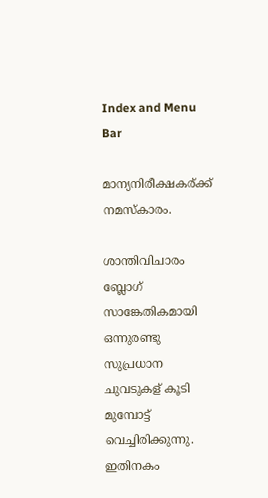Index and Menu Bar

മാന്യനിരീക്ഷകര്ക്ക് നമസ്കാരം.

ശാന്തിവിചാരം ബ്ലോഗ് സാങ്കേതികമായി ഒന്നുരണ്ടു സുപ്രധാന ചുവടുകള് കൂടി മുമ്പോട്ട് വെച്ചിരിക്കുന്നു. ഇതിനകം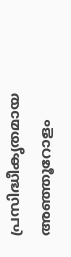പ്രസിദ്ധീകൃതമായ അഞ്ഞൂറോളം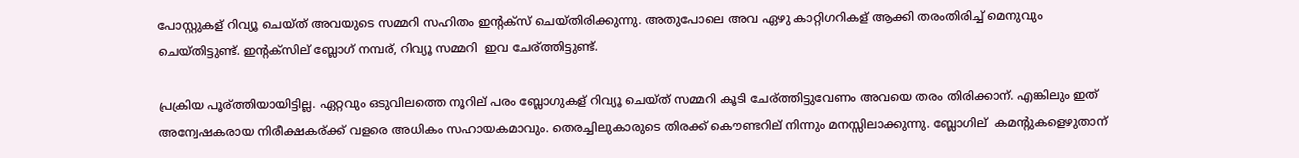പോസ്റ്റുകള് റിവ്യൂ ചെയ്ത് അവയുടെ സമ്മറി സഹിതം ഇന്റക്സ് ചെയ്തിരിക്കുന്നു. അതുപോലെ അവ ഏഴു കാറ്റിഗറികള് ആക്കി തരംതിരിച്ച് മെനുവും ചെയ്തിട്ടുണ്ട്. ഇന്റക്സില് ബ്ലോഗ് നമ്പര്, റിവ്യൂ സമ്മറി  ഇവ ചേര്ത്തിട്ടുണ്ട്.

പ്രക്രിയ പൂര്ത്തിയായിട്ടില്ല. ഏറ്റവും ഒടുവിലത്തെ നൂറില് പരം ബ്ലോഗുകള് റിവ്യൂ ചെയ്ത് സമ്മറി കൂടി ചേര്ത്തിട്ടുവേണം അവയെ തരം തിരിക്കാന്. എങ്കിലും ഇത് അന്വേഷകരായ നിരീക്ഷകര്ക്ക് വളരെ അധികം സഹായകമാവും. തെരച്ചിലുകാരുടെ തിരക്ക് കൌണ്ടറില് നിന്നും മനസ്സിലാക്കുന്നു. ബ്ലോഗില്  കമന്റുകളെഴുതാന്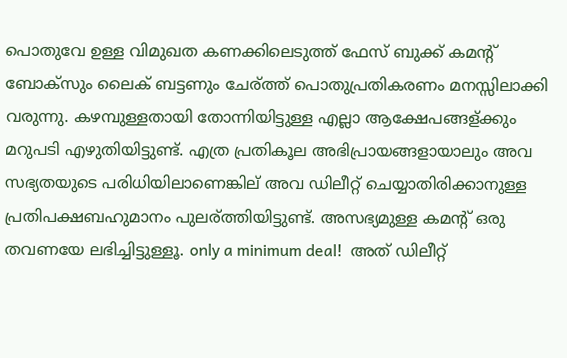പൊതുവേ ഉള്ള വിമുഖത കണക്കിലെടുത്ത് ഫേസ് ബുക്ക് കമന്റ് ബോക്സും ലൈക് ബട്ടണും ചേര്ത്ത് പൊതുപ്രതികരണം മനസ്സിലാക്കി വരുന്നു. കഴമ്പുള്ളതായി തോന്നിയിട്ടുള്ള എല്ലാ ആക്ഷേപങ്ങള്ക്കും മറുപടി എഴുതിയിട്ടുണ്ട്. എത്ര പ്രതികൂല അഭിപ്രായങ്ങളായാലും അവ സഭ്യതയുടെ പരിധിയിലാണെങ്കില് അവ ഡിലീറ്റ് ചെയ്യാതിരിക്കാനുള്ള പ്രതിപക്ഷബഹുമാനം പുലര്ത്തിയിട്ടുണ്ട്. അസഭ്യമുള്ള കമന്റ് ഒരു തവണയേ ലഭിച്ചിട്ടുള്ളൂ. only a minimum deal!  അത് ഡിലീറ്റ്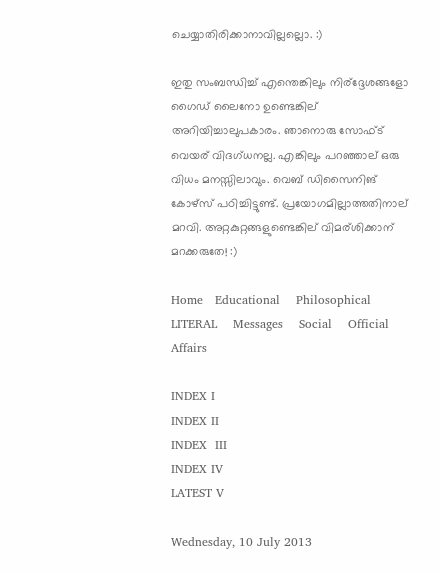ചെയ്യാതിരിക്കാനാവില്ലല്ലൊ. :)

ഇതു സംബന്ധിച്ച് എന്തെങ്കിലും നിര്ദ്ദേശങ്ങളോ ഗൈഡ് ലൈനോ ഉണ്ടെങ്കില് അറിയിച്ചാലുപകാരം. ഞാനൊരു സോഫ്ട് വെയര് വിദഗ്ധനല്ല. എങ്കിലും പറഞ്ഞാല് ഒരു വിധം മനസ്സിലാവും. വെബ് ഡിസൈനിങ് കോഴ്സ് പഠിച്ചിട്ടുണ്ട്. പ്രയോഗമില്ലാത്തതിനാല് മറവി. അറ്റകുറ്റങ്ങളുണ്ടെങ്കില് വിമര്ശിക്കാന് മറക്കരുതേ! :)

Home   Educational    Philosophical     LITERAL    Messages    Social    Official      Affairs

INDEX I
INDEX II
INDEX  III
INDEX IV
LATEST V

Wednesday, 10 July 2013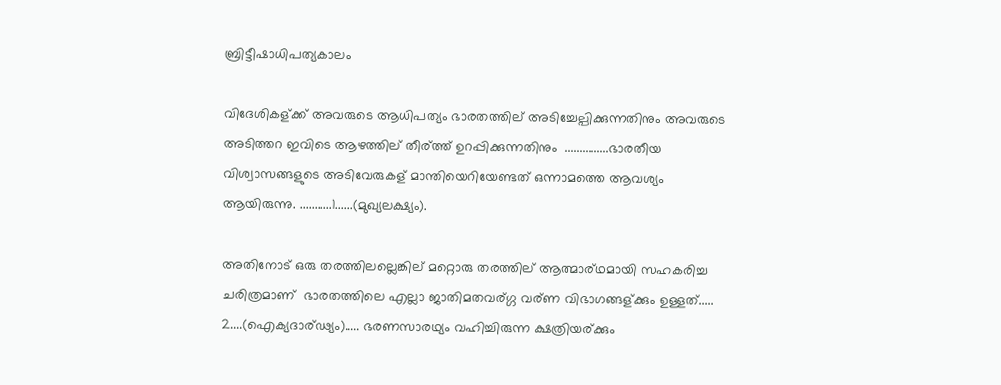ബ്രിട്ടീഷാധിപത്യകാലം

വിദേശികള്ക്ക് അവരുടെ ആധിപത്യം ഭാരതത്തില് അടിച്ചേല്പിക്കുന്നതിനും അവരുടെ അടിത്തറ ഇവിടെ ആഴത്തില് തീര്ത്ത് ഉറപ്പിക്കുന്നതിനും  ...............ഭാരതീയ വിശ്വാസങ്ങളുടെ അടിവേരുകള് മാന്തിയെറിയേണ്ടത് ഒന്നാമത്തെ ആവശ്യം ആയിരുന്നു. ...........1......(മുഖ്യലക്ഷ്യം).

അതിനോട് ഒരു തരത്തിലല്ലെങ്കില് മറ്റൊരു തരത്തില് ആത്മാര്ഥമായി സഹകരിച്ച ചരിത്രമാണ്  ഭാരതത്തിലെ എല്ലാ ജാതിമതവര്ഗ്ഗ വര്ണ വിഭാഗങ്ങള്ക്കും ഉള്ളത്..... 2....(ഐക്യദാര്ഢ്യം)..... ഭരണസാരഥ്യം വഹിച്ചിരുന്ന ക്ഷത്രിയര്ക്കും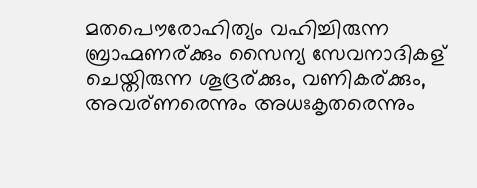മതപൌരോഹിത്യം വഹിച്ചിരുന്ന ബ്രാഹ്മണര്ക്കും സൈന്യ സേവനാദികള് ചെയ്തിരുന്ന ശൂദ്രര്ക്കും, വണികര്ക്കും, അവര്ണരെന്നും അധഃകൃതരെന്നും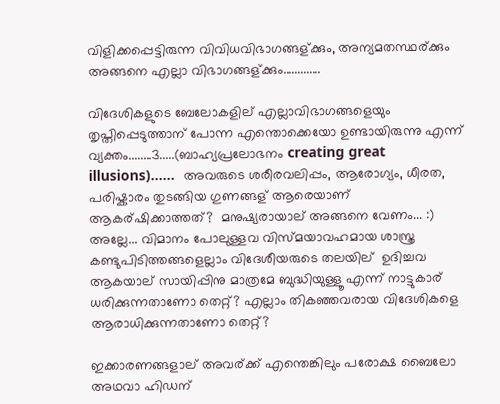വിളിക്കപ്പെട്ടിരുന്ന വിവിധവിഭാഗങ്ങള്ക്കും, അന്യമതസ്ഥര്ക്കും അങ്ങനെ എല്ലാ വിഭാഗങ്ങള്ക്കും.............

വിദേശികളുടെ ബേലോകളില് എല്ലാവിഭാഗങ്ങളെയും തൃപ്തിപ്പെടുത്താന് പോന്ന എന്തൊക്കെയോ ഉണ്ടായിരുന്നു എന്ന് വ്യക്തം........3.....(ബാഹ്യപ്രലോഭനം creating great illusions)......  അവരുടെ ശരീരവലിപ്പം, ആരോഗ്യം, ധീരത, പരിഷ്കാരം തുടങ്ങിയ ഗുണങ്ങള് ആരെയാണ് ആകര്ഷിക്കാത്തത്?  മനുഷ്യരായാല് അങ്ങനെ വേണം... :) അല്ലേ... വിമാനം പോലുള്ളവ വിസ്മയാവഹമായ ശാസ്ത്ര കണ്ടുപിടിത്തങ്ങളെല്ലാം വിദേശീയരുടെ തലയില്  ഉദിച്ചവ ആകയാല് സായിപ്പിനു മാത്രമേ ബുദ്ധിയുള്ളൂ എന്ന് നാട്ടുകാര് ധരിക്കുന്നതാണോ തെറ്റ്? എല്ലാം തികഞ്ഞവരായ വിദേശികളെ ആരാധിക്കുന്നതാണോ തെറ്റ്?

ഇക്കാരണങ്ങളാല് അവര്ക്ക് എന്തെങ്കിലും പരോക്ഷ ബൈലോ അഥവാ ഹിഡന്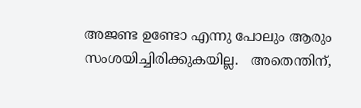അജണ്ട ഉണ്ടോ എന്നു പോലും ആരും സംശയിച്ചിരിക്കുകയില്ല.   അതെന്തിന്,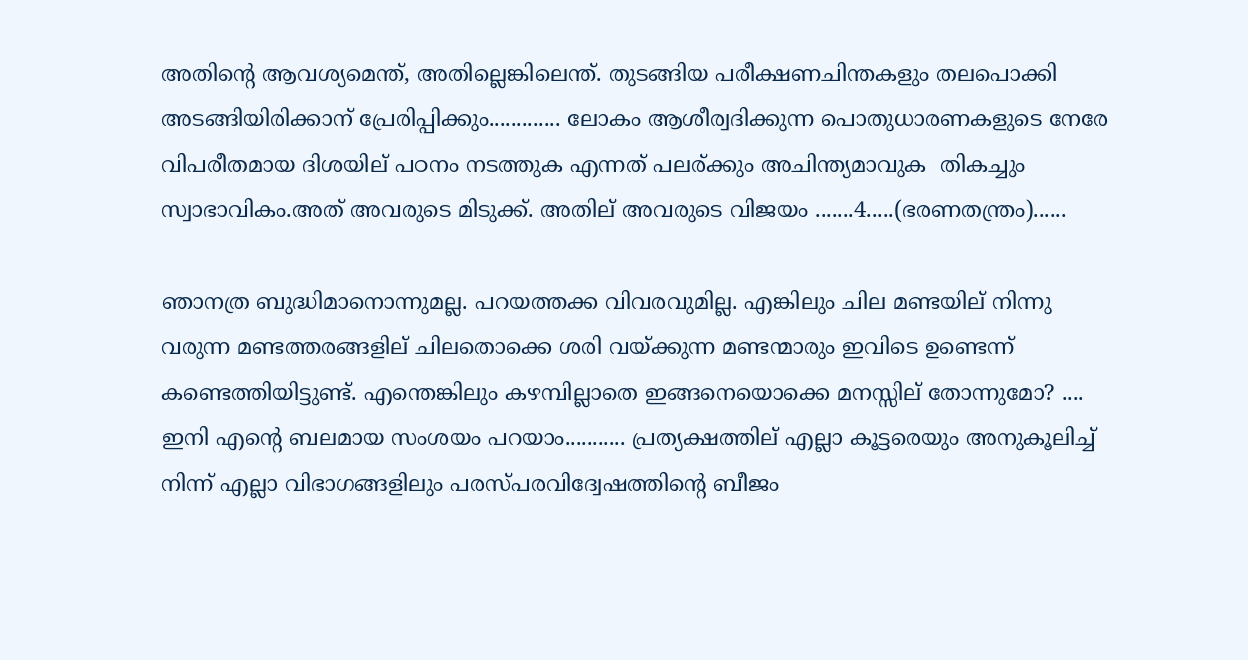അതിന്റെ ആവശ്യമെന്ത്, അതില്ലെങ്കിലെന്ത്. തുടങ്ങിയ പരീക്ഷണചിന്തകളും തലപൊക്കി അടങ്ങിയിരിക്കാന് പ്രേരിപ്പിക്കും............. ലോകം ആശീര്വദിക്കുന്ന പൊതുധാരണകളുടെ നേരേ വിപരീതമായ ദിശയില് പഠനം നടത്തുക എന്നത് പലര്ക്കും അചിന്ത്യമാവുക  തികച്ചും സ്വാഭാവികം.അത് അവരുടെ മിടുക്ക്. അതില് അവരുടെ വിജയം .......4.....(ഭരണതന്ത്രം)......

ഞാനത്ര ബുദ്ധിമാനൊന്നുമല്ല. പറയത്തക്ക വിവരവുമില്ല. എങ്കിലും ചില മണ്ടയില് നിന്നു വരുന്ന മണ്ടത്തരങ്ങളില് ചിലതൊക്കെ ശരി വയ്ക്കുന്ന മണ്ടന്മാരും ഇവിടെ ഉണ്ടെന്ന് കണ്ടെത്തിയിട്ടുണ്ട്. എന്തെങ്കിലും കഴമ്പില്ലാതെ ഇങ്ങനെയൊക്കെ മനസ്സില് തോന്നുമോ? .... ഇനി എന്റെ ബലമായ സംശയം പറയാം........... പ്രത്യക്ഷത്തില് എല്ലാ കൂട്ടരെയും അനുകൂലിച്ച് നിന്ന് എല്ലാ വിഭാഗങ്ങളിലും പരസ്പരവിദ്വേഷത്തിന്റെ ബീജം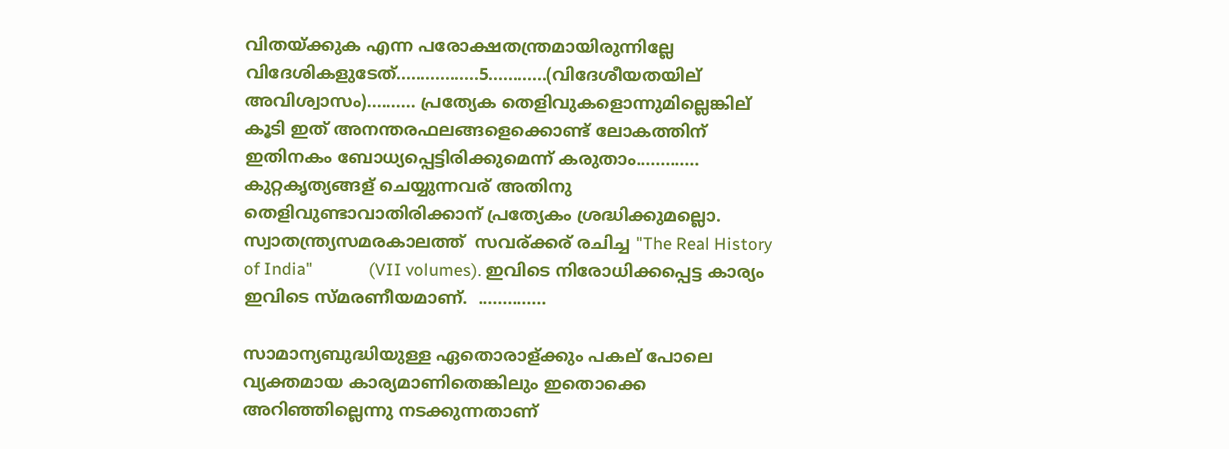വിതയ്ക്കുക എന്ന പരോക്ഷതന്ത്രമായിരുന്നില്ലേ വിദേശികളുടേത്.................5............(വിദേശീയതയില് അവിശ്വാസം).......... പ്രത്യേക തെളിവുകളൊന്നുമില്ലെങ്കില് കൂടി ഇത് അനന്തരഫലങ്ങളെക്കൊണ്ട് ലോകത്തിന് ഇതിനകം ബോധ്യപ്പെട്ടിരിക്കുമെന്ന് കരുതാം............. കുറ്റകൃത്യങ്ങള് ചെയ്യുന്നവര് അതിനു തെളിവുണ്ടാവാതിരിക്കാന് പ്രത്യേകം ശ്രദ്ധിക്കുമല്ലൊ. സ്വാതന്ത്ര്യസമരകാലത്ത്  സവര്ക്കര് രചിച്ച "The Real History of India"              (VII volumes). ഇവിടെ നിരോധിക്കപ്പെട്ട കാര്യം ഇവിടെ സ്മരണീയമാണ്.  ..............

സാമാന്യബുദ്ധിയുള്ള ഏതൊരാള്ക്കും പകല് പോലെ വ്യക്തമായ കാര്യമാണിതെങ്കിലും ഇതൊക്കെ അറിഞ്ഞില്ലെന്നു നടക്കുന്നതാണ്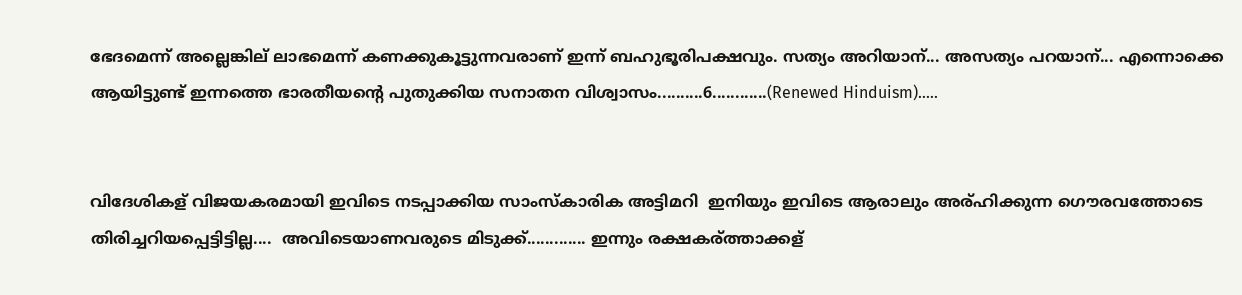ഭേദമെന്ന് അല്ലെങ്കില് ലാഭമെന്ന് കണക്കുകൂട്ടുന്നവരാണ് ഇന്ന് ബഹുഭൂരിപക്ഷവും. സത്യം അറിയാന്... അസത്യം പറയാന്... എന്നൊക്കെ ആയിട്ടുണ്ട് ഇന്നത്തെ ഭാരതീയന്റെ പുതുക്കിയ സനാതന വിശ്വാസം..........6............(Renewed Hinduism).....


വിദേശികള് വിജയകരമായി ഇവിടെ നടപ്പാക്കിയ സാംസ്കാരിക അട്ടിമറി  ഇനിയും ഇവിടെ ആരാലും അര്ഹിക്കുന്ന ഗൌരവത്തോടെ തിരിച്ചറിയപ്പെട്ടിട്ടില്ല....  അവിടെയാണവരുടെ മിടുക്ക്............. ഇന്നും രക്ഷകര്ത്താക്കള്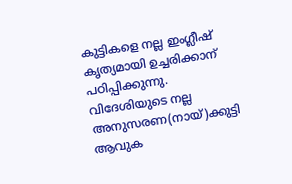കുട്ടികളെ നല്ല ഇംഗ്ലീഷ് കൃത്യമായി ഉച്ചരിക്കാന് പഠിപ്പിക്കുന്നു. വിദേശിയുടെ നല്ല അനുസരണ(നായ്)ക്കുട്ടി ആവുക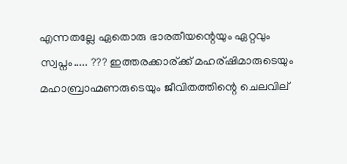എന്നതല്ലേ ഏതൊരു ഭാരതീയന്റെയും ഏറ്റവും സ്വപ്നം..... ??? ഇത്തരക്കാര്ക്ക് മഹര്ഷിമാരുടെയും മഹാബ്രാഹ്മണരുടെയും ജീവിതത്തിന്റെ ചെലവില്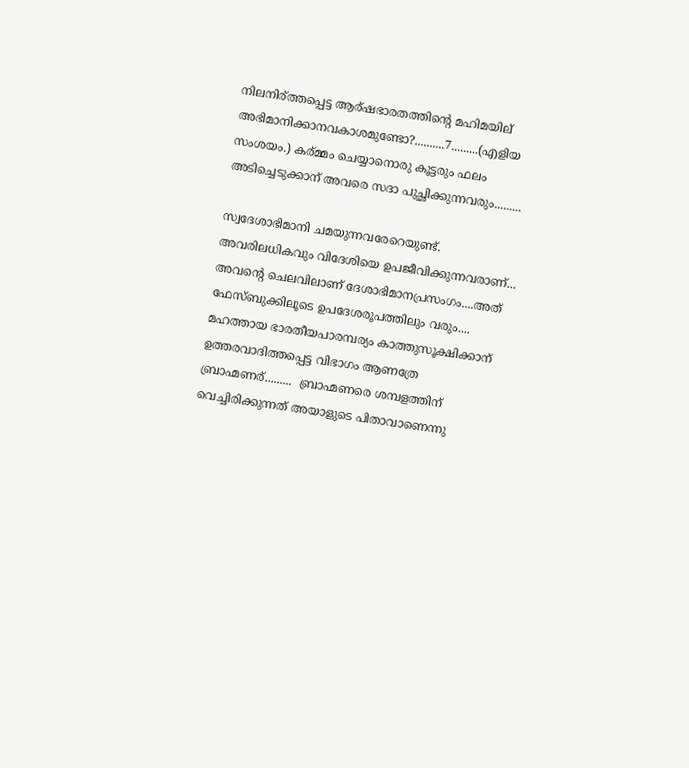നിലനിര്ത്തപ്പെട്ട ആര്ഷഭാരതത്തിന്റെ മഹിമയില് അഭിമാനിക്കാനവകാശമുണ്ടോ?..........7.........(എളിയ സംശയം.) കര്മ്മം ചെയ്യാനൊരു കൂട്ടരും ഫലം അടിച്ചെടുക്കാന് അവരെ സദാ പുച്ഛിക്കുന്നവരും.........

സ്വദേശാഭിമാനി ചമയുന്നവരേറെയുണ്ട്. അവരിലധികവും വിദേശിയെ ഉപജീവിക്കുന്നവരാണ്... അവന്റെ ചെലവിലാണ് ദേശാഭിമാനപ്രസംഗം....അത് ഫേസ്ബുക്കിലൂടെ ഉപദേശരൂപത്തിലും വരും.... മഹത്തായ ഭാരതീയപാരമ്പര്യം കാത്തുസൂക്ഷിക്കാന് ഉത്തരവാദിത്തപ്പെട്ട വിഭാഗം ആണത്രേ ബ്രാഹ്മണര്.........  ബ്രാഹ്മണരെ ശമ്പളത്തിന് വെച്ചിരിക്കുന്നത് അയാളുടെ പിതാവാണെന്നു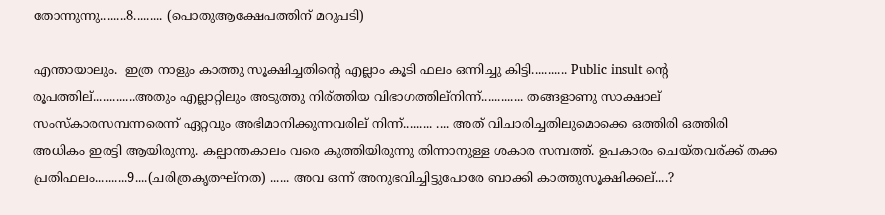തോന്നുന്നു........8......... (പൊതുആക്ഷേപത്തിന് മറുപടി)

എന്തായാലും.  ഇത്ര നാളും കാത്തു സൂക്ഷിച്ചതിന്റെ എല്ലാം കൂടി ഫലം ഒന്നിച്ചു കിട്ടി........... Public insult ന്റെ രൂപത്തില്.............അതും എല്ലാറ്റിലും അടുത്തു നിര്ത്തിയ വിഭാഗത്തില്നിന്ന്............. തങ്ങളാണു സാക്ഷാല്  സംസ്കാരസമ്പന്നരെന്ന് ഏറ്റവും അഭിമാനിക്കുന്നവരില് നിന്ന്......... .... അത് വിചാരിച്ചതിലുമൊക്കെ ഒത്തിരി ഒത്തിരി അധികം ഇരട്ടി ആയിരുന്നു. കല്പാന്തകാലം വരെ കുത്തിയിരുന്നു തിന്നാനുള്ള ശകാര സമ്പത്ത്. ഉപകാരം ചെയ്തവര്ക്ക് തക്ക പ്രതിഫലം..........9....(ചരിത്രകൃതഘ്നത) ...... അവ ഒന്ന് അനുഭവിച്ചിട്ടുപോരേ ബാക്കി കാത്തുസൂക്ഷിക്കല്....?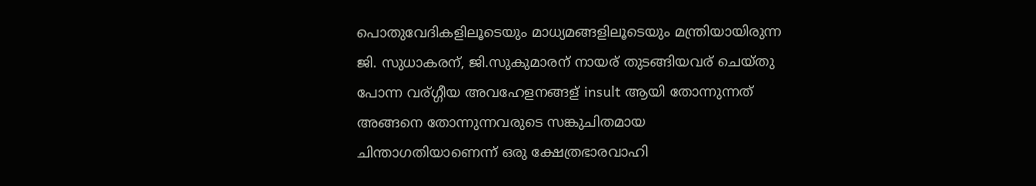പൊതുവേദികളിലൂടെയും മാധ്യമങ്ങളിലൂടെയും മന്ത്രിയായിരുന്ന ജി. സുധാകരന്, ജി.സുകുമാരന് നായര് തുടങ്ങിയവര് ചെയ്തു പോന്ന വര്ഗ്ഗീയ അവഹേളനങ്ങള് insult ആയി തോന്നുന്നത് അങ്ങനെ തോന്നുന്നവരുടെ സങ്കുചിതമായ ചിന്താഗതിയാണെന്ന് ഒരു ക്ഷേത്രഭാരവാഹി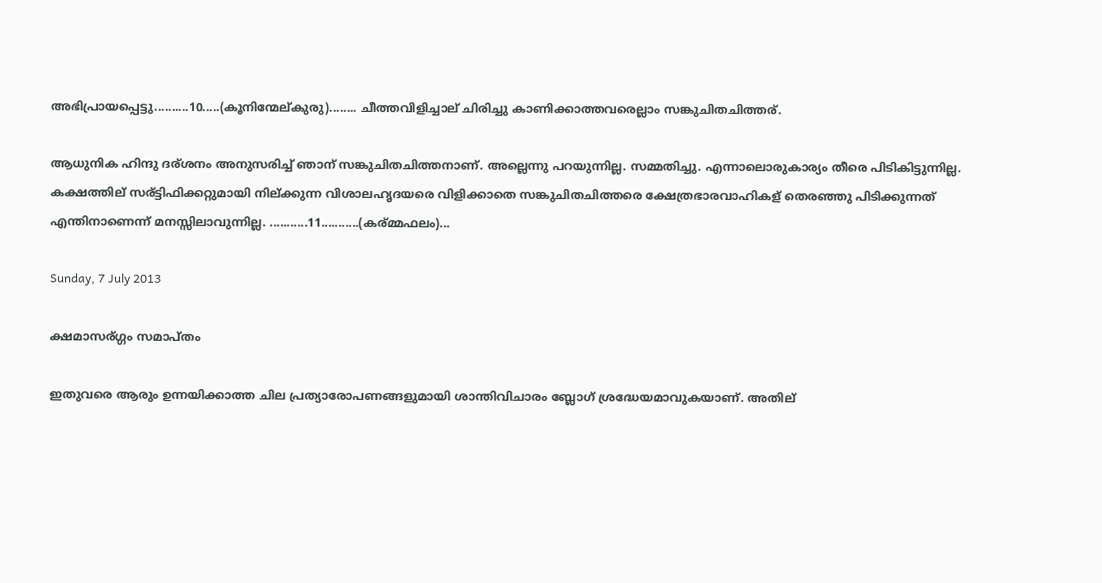അഭിപ്രായപ്പെട്ടു..........10.....(കൂനിന്മേല്കുരു)........ ചീത്തവിളിച്ചാല് ചിരിച്ചു കാണിക്കാത്തവരെല്ലാം സങ്കുചിതചിത്തര്.

ആധുനിക ഹിന്ദു ദര്ശനം അനുസരിച്ച് ഞാന് സങ്കുചിതചിത്തനാണ്. അല്ലെന്നു പറയുന്നില്ല. സമ്മതിച്ചു. എന്നാലൊരുകാര്യം തീരെ പിടികിട്ടുന്നില്ല.  കക്ഷത്തില് സര്ട്ടിഫിക്കറ്റുമായി നില്ക്കുന്ന വിശാലഹൃദയരെ വിളിക്കാതെ സങ്കുചിതചിത്തരെ ക്ഷേത്രഭാരവാഹികള് തെരഞ്ഞു പിടിക്കുന്നത് എന്തിനാണെന്ന് മനസ്സിലാവുന്നില്ല. ...........11...........(കര്മ്മഫലം)...

Sunday, 7 July 2013

ക്ഷമാസര്ഗ്ഗം സമാപ്തം

ഇതുവരെ ആരും ഉന്നയിക്കാത്ത ചില പ്രത്യാരോപണങ്ങളുമായി ശാന്തിവിചാരം ബ്ലോഗ് ശ്രദ്ധേയമാവുകയാണ്. അതില്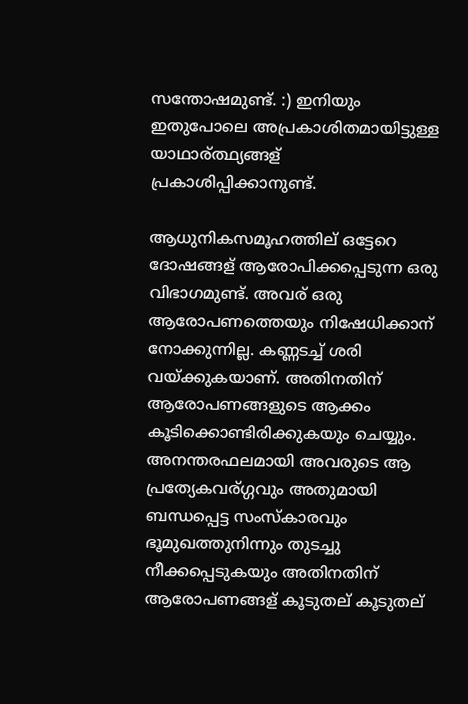സന്തോഷമുണ്ട്. :) ഇനിയും ഇതുപോലെ അപ്രകാശിതമായിട്ടുള്ള യാഥാര്ത്ഥ്യങ്ങള് പ്രകാശിപ്പിക്കാനുണ്ട്.

ആധുനികസമൂഹത്തില് ഒട്ടേറെ ദോഷങ്ങള് ആരോപിക്കപ്പെടുന്ന ഒരു വിഭാഗമുണ്ട്. അവര് ഒരു ആരോപണത്തെയും നിഷേധിക്കാന് നോക്കുന്നില്ല. കണ്ണടച്ച് ശരി വയ്ക്കുകയാണ്. അതിനതിന് ആരോപണങ്ങളുടെ ആക്കം കൂടിക്കൊണ്ടിരിക്കുകയും ചെയ്യും. അനന്തരഫലമായി അവരുടെ ആ പ്രത്യേകവര്ഗ്ഗവും അതുമായി ബന്ധപ്പെട്ട സംസ്കാരവും ഭൂമുഖത്തുനിന്നും തുടച്ചു നീക്കപ്പെടുകയും അതിനതിന് ആരോപണങ്ങള് കൂടുതല് കൂടുതല്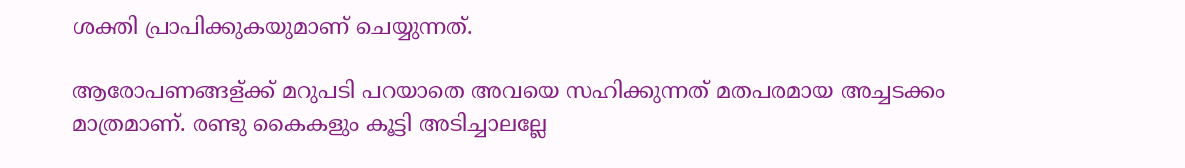ശക്തി പ്രാപിക്കുകയുമാണ് ചെയ്യുന്നത്.

ആരോപണങ്ങള്ക്ക് മറുപടി പറയാതെ അവയെ സഹിക്കുന്നത് മതപരമായ അച്ചടക്കം മാത്രമാണ്. രണ്ടു കൈകളും കൂട്ടി അടിച്ചാലല്ലേ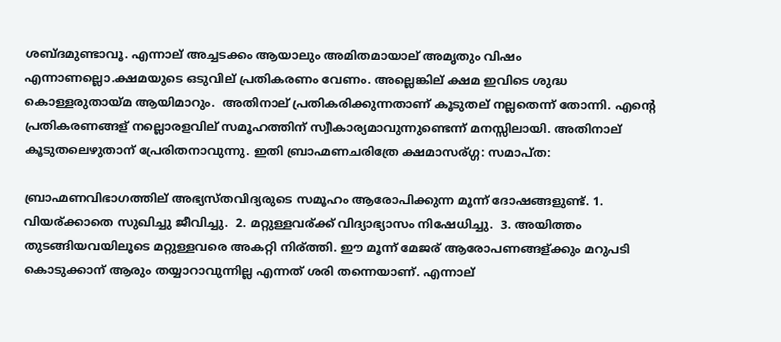ശബ്ദമുണ്ടാവൂ. എന്നാല് അച്ചടക്കം ആയാലും അമിതമായാല് അമൃതും വിഷം എന്നാണല്ലൊ.ക്ഷമയുടെ ഒടുവില് പ്രതികരണം വേണം. അല്ലെങ്കില് ക്ഷമ ഇവിടെ ശുദ്ധ കൊള്ളരുതായ്മ ആയിമാറും.  അതിനാല് പ്രതികരിക്കുന്നതാണ് കൂടുതല് നല്ലതെന്ന് തോന്നി. എന്റെ പ്രതികരണങ്ങള് നല്ലൊരളവില് സമൂഹത്തിന് സ്വീകാര്യമാവുന്നുണ്ടെന്ന് മനസ്സിലായി. അതിനാല് കൂടുതലെഴുതാന് പ്രേരിതനാവുന്നു. ഇതി ബ്രാഹ്മണചരിത്രേ ക്ഷമാസര്ഗ്ഗ: സമാപ്ത:

ബ്രാഹ്മണവിഭാഗത്തില് അഭ്യസ്തവിദ്യരുടെ സമൂഹം ആരോപിക്കുന്ന മൂന്ന് ദോഷങ്ങളുണ്ട്. 1. വിയര്ക്കാതെ സുഖിച്ചു ജീവിച്ചു.  2. മറ്റുള്ളവര്ക്ക് വിദ്യാഭ്യാസം നിഷേധിച്ചു.  3. അയിത്തം തുടങ്ങിയവയിലൂടെ മറ്റുള്ളവരെ അകറ്റി നിര്ത്തി. ഈ മൂന്ന് മേജര് ആരോപണങ്ങള്ക്കും മറുപടി കൊടുക്കാന് ആരും തയ്യാറാവുന്നില്ല എന്നത് ശരി തന്നെയാണ്. എന്നാല്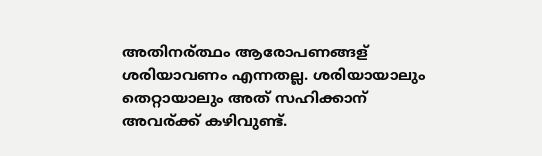അതിനര്ത്ഥം ആരോപണങ്ങള് ശരിയാവണം എന്നതല്ല. ശരിയായാലും തെറ്റായാലും അത് സഹിക്കാന് അവര്ക്ക് കഴിവുണ്ട്.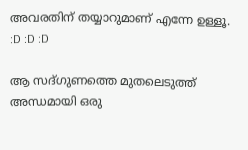അവരതിന് തയ്യാറുമാണ് എന്നേ ഉള്ളൂ. :D :D :D

ആ സദ്ഗുണത്തെ മുതലെടുത്ത് അന്ധമായി ഒരു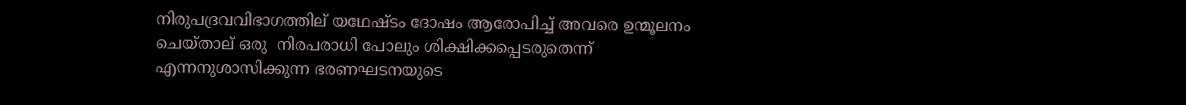നിരുപദ്രവവിഭാഗത്തില് യഥേഷ്ടം ദോഷം ആരോപിച്ച് അവരെ ഉന്മൂലനം ചെയ്താല് ഒരു  നിരപരാധി പോലും ശിക്ഷിക്കപ്പെടരുതെന്ന് എന്നനുശാസിക്കുന്ന ഭരണഘടനയുടെ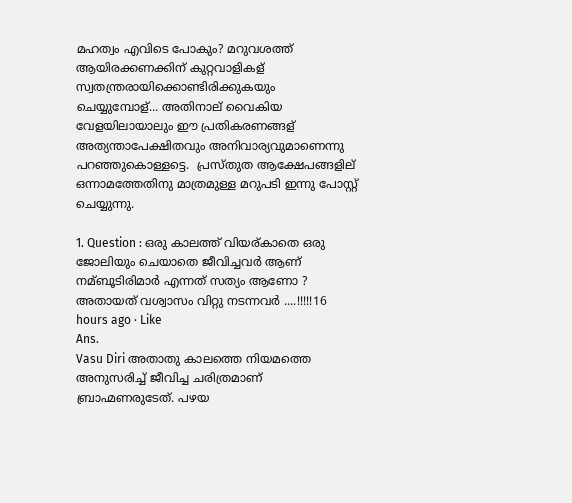മഹത്വം എവിടെ പോകും? മറുവശത്ത് ആയിരക്കണക്കിന് കുറ്റവാളികള് സ്വതന്ത്രരായിക്കൊണ്ടിരിക്കുകയും ചെയ്യുമ്പോള്... അതിനാല് വൈകിയ വേളയിലായാലും ഈ പ്രതികരണങ്ങള് അത്യന്താപേക്ഷിതവും അനിവാര്യവുമാണെന്നു പറഞ്ഞുകൊള്ളട്ടെ.  പ്രസ്തുത ആക്ഷേപങ്ങളില് ഒന്നാമത്തേതിനു മാത്രമുള്ള മറുപടി ഇന്നു പോസ്റ്റ് ചെയ്യുന്നു.

1. Question : ഒരു കാലത്ത് വിയര്കാതെ ഒരു ജോലിയും ചെയാതെ ജീവിച്ചവർ ആണ് നമ്ബൂടിരിമാർ എന്നത് സത്യം ആണോ ? അതായത് വശ്വാസം വിറ്റു നടന്നവർ ....!!!!!16 hours ago · Like
Ans.
Vasu Diri അതാതു കാലത്തെ നിയമത്തെ അനുസരിച്ച് ജീവിച്ച ചരിത്രമാണ് ബ്രാഹ്മണരുടേത്. പഴയ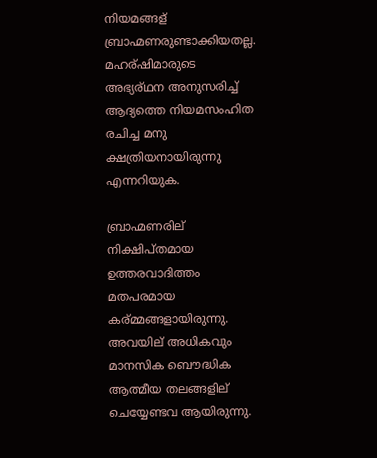നിയമങ്ങള് ബ്രാഹ്മണരുണ്ടാക്കിയതല്ല. മഹര്ഷിമാരുടെ അഭ്യര്ഥന അനുസരിച്ച് ആദ്യത്തെ നിയമസംഹിത രചിച്ച മനു ക്ഷത്രിയനായിരുന്നു എന്നറിയുക.

ബ്രാഹ്മണരില് നിക്ഷിപ്തമായ ഉത്തരവാദിത്തം മതപരമായ കര്മ്മങ്ങളായിരുന്നു. അവയില് അധികവും മാനസിക ബൌദ്ധിക ആത്മീയ തലങ്ങളില് ചെയ്യേണ്ടവ ആയിരുന്നു.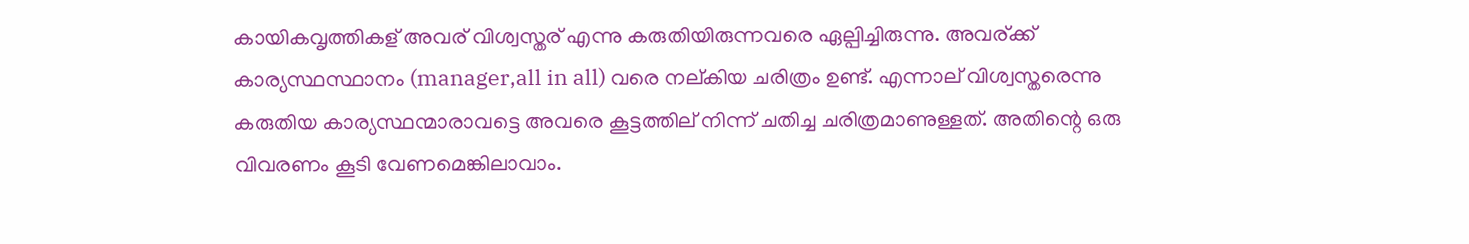കായികവൃത്തികള് അവര് വിശ്വസ്തര് എന്നു കരുതിയിരുന്നവരെ ഏല്പിച്ചിരുന്നു. അവര്ക്ക് കാര്യസ്ഥസ്ഥാനം (manager,all in all) വരെ നല്കിയ ചരിത്രം ഉണ്ട്. എന്നാല് വിശ്വസ്തരെന്നു കരുതിയ കാര്യസ്ഥന്മാരാവട്ടെ അവരെ കൂട്ടത്തില് നിന്ന് ചതിച്ച ചരിത്രമാണുള്ളത്. അതിന്റെ ഒരു വിവരണം കൂടി വേണമെങ്കിലാവാം.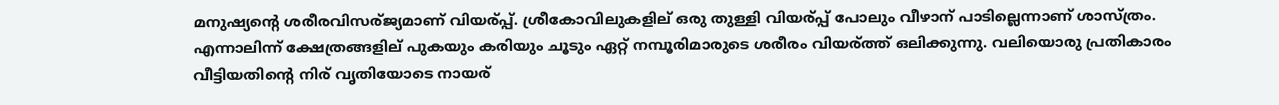മനുഷ്യന്റെ ശരീരവിസര്ജ്യമാണ് വിയര്പ്പ്. ശ്രീകോവിലുകളില് ഒരു തുള്ളി വിയര്പ്പ് പോലും വീഴാന് പാടില്ലെന്നാണ് ശാസ്ത്രം. എന്നാലിന്ന് ക്ഷേത്രങ്ങളില് പുകയും കരിയും ചൂടും ഏറ്റ് നമ്പൂരിമാരുടെ ശരീരം വിയര്ത്ത് ഒലിക്കുന്നു. വലിയൊരു പ്രതികാരം വീട്ടിയതിന്റെ നിര് വൃതിയോടെ നായര്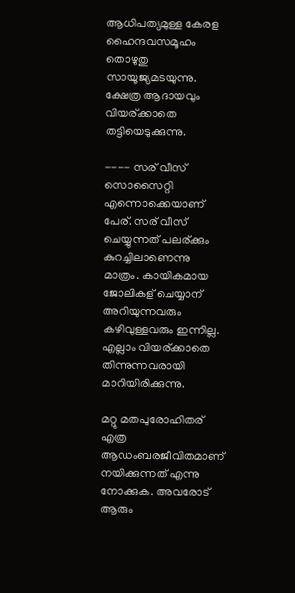ആധിപത്യമുള്ള കേരള ഹൈന്ദവസമൂഹം തൊഴുതു സായൂജ്യമടയുന്നു. ക്ഷേത്ര ആദായവും വിയര്ക്കാതെ തട്ടിയെടുക്കുന്നു.

---- സര് വീസ് സൊസൈറ്റി എന്നൊക്കെയാണ് പേര്. സര് വീസ് ചെയ്യുന്നത് പലര്ക്കും കുറച്ചിലാണെന്നു മാത്രം. കായികമായ ജോലികള് ചെയ്യാന് അറിയുന്നവരും കഴിവുള്ളവരും ഇന്നില്ല. എല്ലാം വിയര്ക്കാതെ തിന്നുന്നവരായി മാറിയിരിക്കുന്നു.

മറ്റു മതപുരോഹിതര് എത്ര ആഡംബരജീവിതമാണ് നയിക്കുന്നത് എന്നു നോക്കുക. അവരോട് ആരും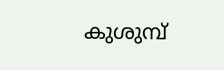കുശുമ്പ്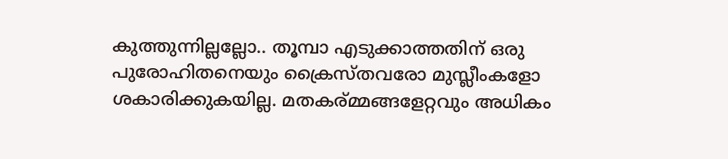കുത്തുന്നില്ലല്ലോ.. തൂമ്പാ എടുക്കാത്തതിന് ഒരു പുരോഹിതനെയും ക്രൈസ്തവരോ മുസ്ലീംകളോ ശകാരിക്കുകയില്ല. മതകര്മ്മങ്ങളേറ്റവും അധികം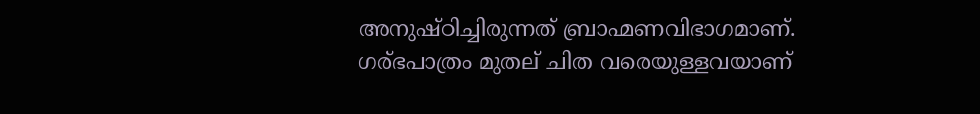അനുഷ്ഠിച്ചിരുന്നത് ബ്രാഹ്മണവിഭാഗമാണ്. ഗര്ഭപാത്രം മുതല് ചിത വരെയുള്ളവയാണ്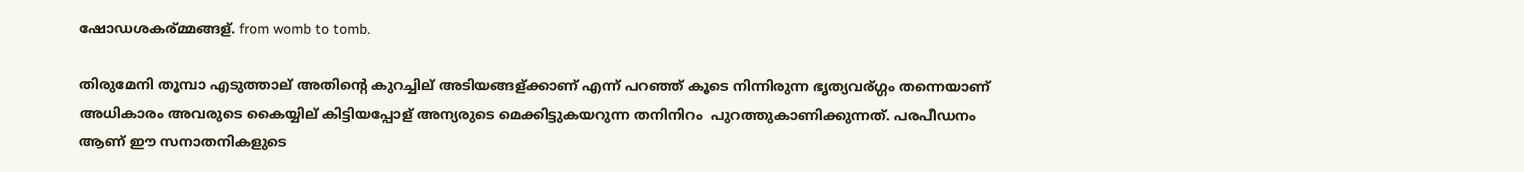ഷോഡശകര്മ്മങ്ങള്. from womb to tomb.

തിരുമേനി തൂമ്പാ എടുത്താല് അതിന്റെ കുറച്ചില് അടിയങ്ങള്ക്കാണ് എന്ന് പറഞ്ഞ് കൂടെ നിന്നിരുന്ന ഭൃത്യവര്ഗ്ഗം തന്നെയാണ് അധികാരം അവരുടെ കൈയ്യില് കിട്ടിയപ്പോള് അന്യരുടെ മെക്കിട്ടുകയറുന്ന തനിനിറം  പുറത്തുകാണിക്കുന്നത്. പരപീഡനം ആണ് ഈ സനാതനികളുടെ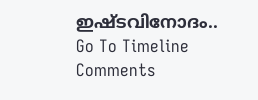ഇഷ്ടവിനോദം..
Go To Timeline Comments